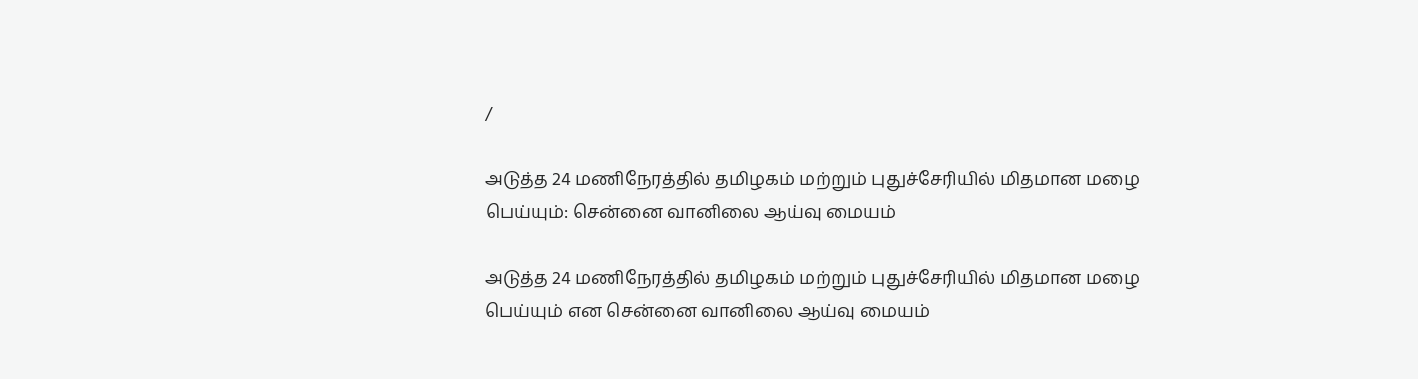/

அடுத்த 24 மணிநேரத்தில் தமிழகம் மற்றும் புதுச்சேரியில் மிதமான மழை பெய்யும்: சென்னை வானிலை ஆய்வு மையம்

அடுத்த 24 மணிநேரத்தில் தமிழகம் மற்றும் புதுச்சேரியில் மிதமான மழை பெய்யும் என சென்னை வானிலை ஆய்வு மையம்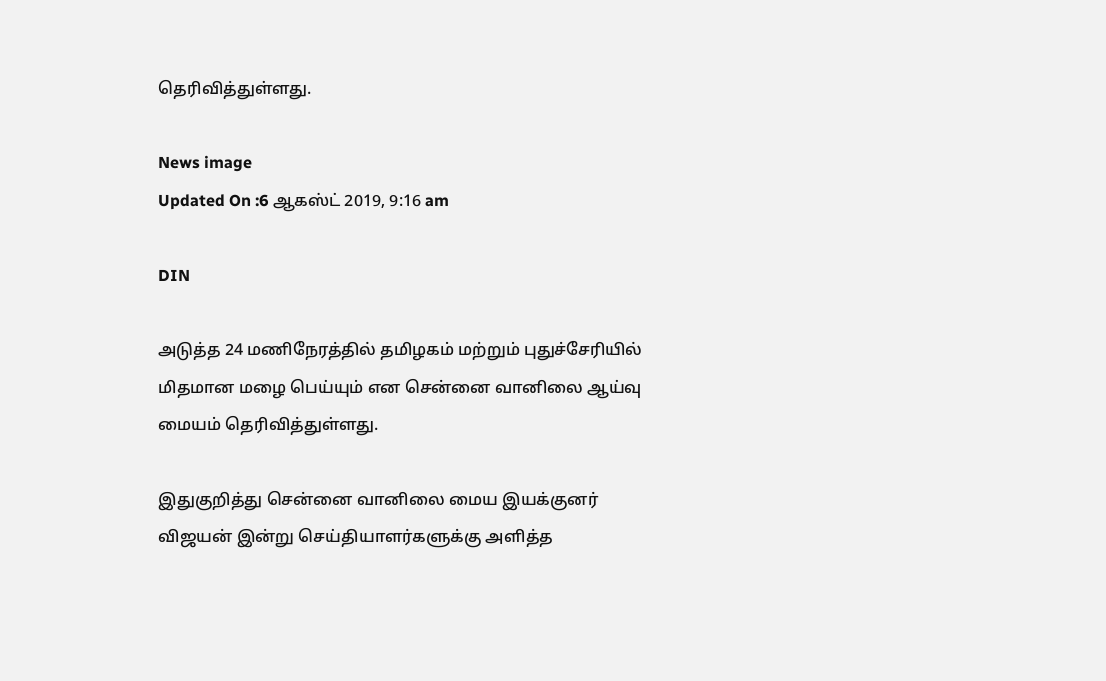தெரிவித்துள்ளது.

News image
Updated On :6 ஆகஸ்ட் 2019, 9:16 am

DIN

அடுத்த 24 மணிநேரத்தில் தமிழகம் மற்றும் புதுச்சேரியில் மிதமான மழை பெய்யும் என சென்னை வானிலை ஆய்வு மையம் தெரிவித்துள்ளது.

இதுகுறித்து சென்னை வானிலை மைய இயக்குனர் விஜயன் இன்று செய்தியாளர்களுக்கு அளித்த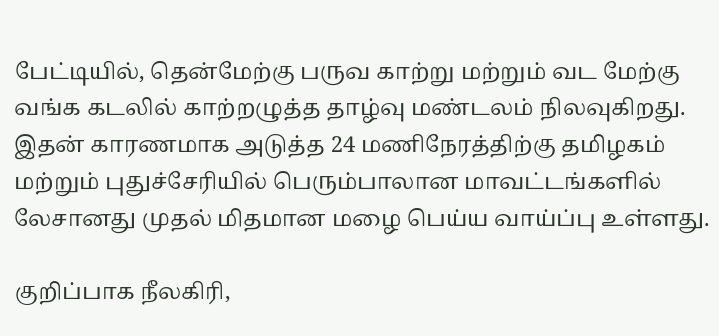பேட்டியில், தென்மேற்கு பருவ காற்று மற்றும் வட மேற்கு வங்க கடலில் காற்றழுத்த தாழ்வு மண்டலம் நிலவுகிறது. இதன் காரணமாக அடுத்த 24 மணிநேரத்திற்கு தமிழகம் மற்றும் புதுச்சேரியில் பெரும்பாலான மாவட்டங்களில் லேசானது முதல் மிதமான மழை பெய்ய வாய்ப்பு உள்ளது.

குறிப்பாக நீலகிரி,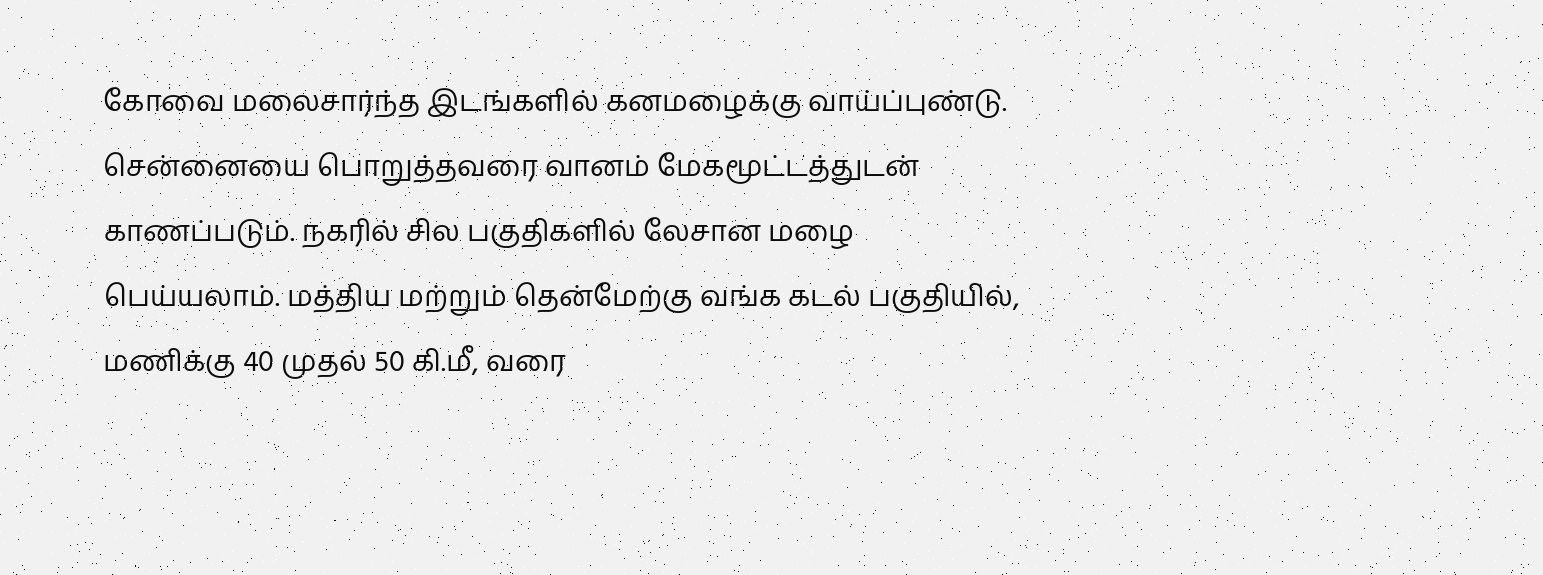கோவை மலைசார்ந்த இடங்களில் கனமழைக்கு வாய்ப்புண்டு. சென்னையை பொறுத்தவரை வானம் மேகமூட்டத்துடன் காணப்படும். நகரில் சில பகுதிகளில் லேசான மழை பெய்யலாம். மத்திய மற்றும் தென்மேற்கு வங்க கடல் பகுதியில், மணிக்கு 40 முதல் 50 கி.மீ, வரை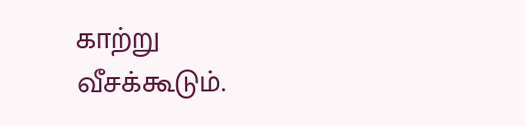காற்று வீசக்கூடும்.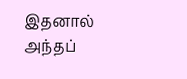இதனால் அந்தப்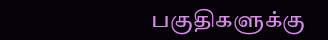பகுதிகளுக்கு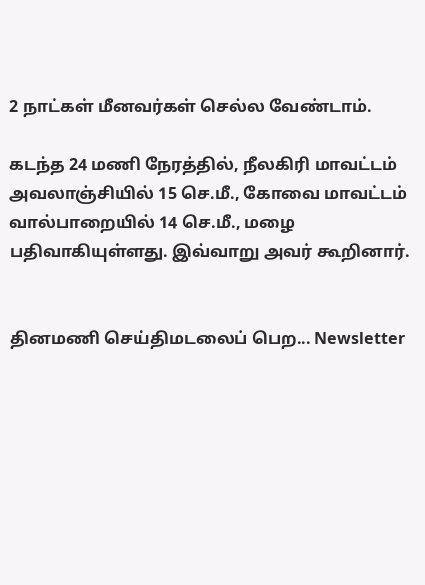2 நாட்கள் மீனவர்கள் செல்ல வேண்டாம்.

கடந்த 24 மணி நேரத்தில், நீலகிரி மாவட்டம் அவலாஞ்சியில் 15 செ.மீ., கோவை மாவட்டம் வால்பாறையில் 14 செ.மீ., மழை பதிவாகியுள்ளது. இவ்வாறு அவர் கூறினார்.


தினமணி செய்திமடலைப் பெற... Newsletter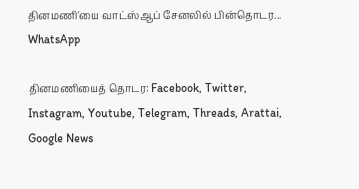தினமணி'யை வாட்ஸ்ஆப் சேனலில் பின்தொடர... WhatsApp

தினமணியைத் தொடர: Facebook, Twitter, Instagram, Youtube, Telegram, Threads, Arattai, Google News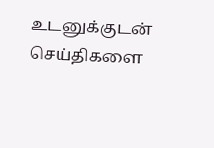உடனுக்குடன் செய்திகளை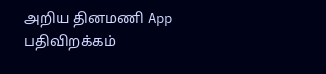அறிய தினமணி App பதிவிறக்கம்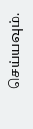செய்யவும்.